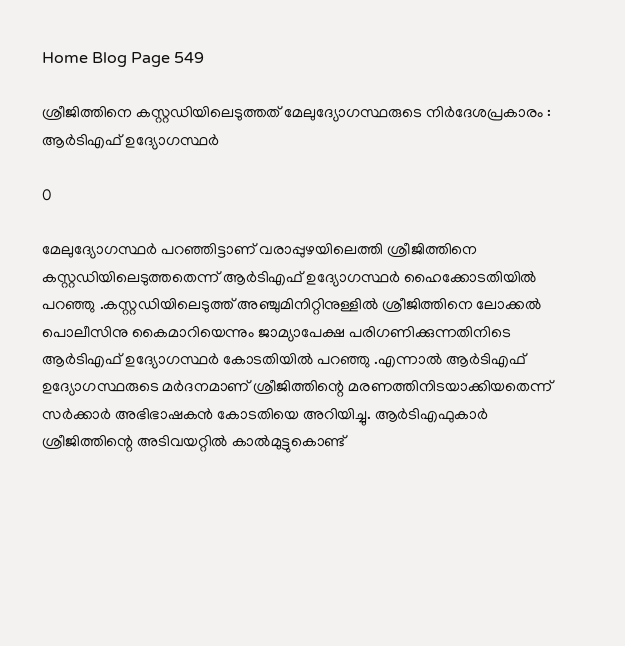Home Blog Page 549

ശ്രീജിത്തിനെ കസ്റ്റഡിയിലെടുത്തത് മേലുദ്യോഗസ്ഥരുടെ നിർദേശപ്രകാരം : ആർടിഎഫ് ഉദ്യോഗസ്ഥർ

0

മേലുദ്യോഗസ്ഥർ പറഞ്ഞിട്ടാണ് വരാപ്പുഴയിലെത്തി ശ്രീജിത്തിനെ കസ്റ്റഡിയിലെടുത്തതെന്ന് ആർടിഎഫ് ഉദ്യോഗസ്ഥർ ഹൈക്കോടതിയിൽ പറഞ്ഞു .കസ്റ്റഡിയിലെടുത്ത് അഞ്ചുമിനിറ്റിനുള്ളിൽ ശ്രീജിത്തിനെ ലോക്കൽ പൊലീസിനു കൈമാറിയെന്നും ജാമ്യാപേക്ഷ പരിഗണിക്കുന്നതിനിടെ ആർടിഎഫ് ഉദ്യോഗസ്ഥർ കോടതിയിൽ പറഞ്ഞു .എന്നാൽ ആർടിഎഫ് ഉദ്യോഗസ്ഥരുടെ മർദനമാണ് ശ്രീജിത്തിന്റെ മരണത്തിനിടയാക്കിയതെന്ന് സർക്കാർ അഭിഭാഷകൻ കോടതിയെ അറിയിച്ചു. ആർടിഎഫുകാർ ശ്രീജിത്തിന്റെ അടിവയറ്റിൽ കാൽമുട്ടുകൊണ്ട്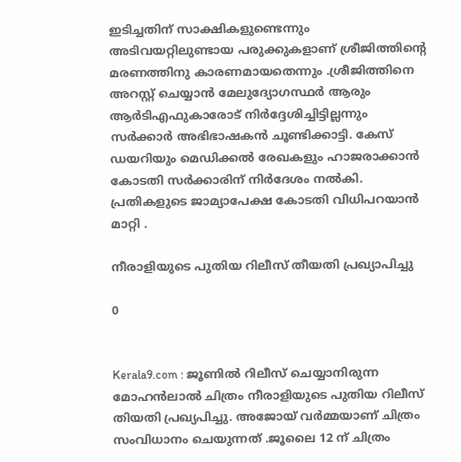ഇടിച്ചതിന് സാക്ഷികളുണ്ടെന്നും അടിവയറ്റിലുണ്ടായ പരുക്കുകളാണ് ശ്രീജിത്തിന്റെ മരണത്തിനു കാരണമായതെന്നും .ശ്രീജിത്തിനെ അറസ്റ്റ് ചെയ്യാൻ മേലുദ്യോഗസ്ഥർ ആരും ആർടിഎഫുകാരോട് നിർദ്ദേശിച്ചിട്ടില്ലന്നും സർക്കാർ അഭിഭാഷകൻ ചൂണ്ടിക്കാട്ടി. കേസ് ഡയറിയും മെഡിക്കൽ രേഖകളും ഹാജരാക്കാൻ കോടതി സർക്കാരിന് നിർദേശം നൽകി. പ്രതികളുടെ ജാമ്യാപേക്ഷ കോടതി വിധിപറയാൻ മാറ്റി .

നീരാളിയുടെ പുതിയ റിലീസ് തീയതി പ്രഖ്യാപിച്ചു

0


Kerala9.com : ജൂണില്‍ റിലീസ് ചെയ്യാനിരുന്ന മോഹന്‍ലാല്‍ ചിത്രം നീരാളിയുടെ പുതിയ റിലീസ് തിയതി പ്രഖ്യപിച്ചു. അജോയ് വർമ്മയാണ് ചിത്രം സംവിധാനം ചെയുന്നത് .ജൂലൈ 12 ന് ചിത്രം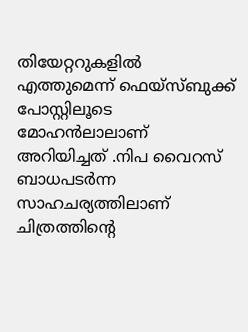തിയേറ്ററുകളില്‍ എത്തുമെന്ന് ഫെയ്‌സ്ബുക്ക് പോസ്റ്റിലൂടെ മോഹന്‍ലാലാണ് അറിയിച്ചത് .നിപ വൈറസ് ബാധപടര്‍ന്ന സാഹചര്യത്തിലാണ് ചിത്രത്തിന്റെ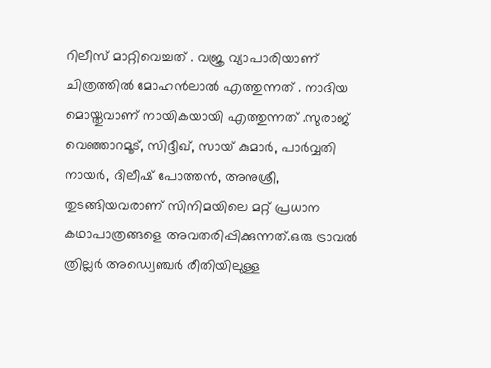റിലീസ് മാറ്റിവെച്ചത് . വജ്ര വ്യാപാരിയാണ് ചിത്രത്തിൽ മോഹൻലാൽ എത്തുന്നത് . നാദിയ മൊയ്തുവാണ് നായികയായി എത്തുന്നത് .സുരാജ് വെഞ്ഞാറമൂട്, സിദ്ദീഖ്, സായ് കുമാര്‍, പാര്‍വ്വതി നായര്‍, ദിലീഷ് പോത്തന്‍, അനുശ്രീ, തുടങ്ങിയവരാണ് സിനിമയിലെ മറ്റ് പ്രധാന കഥാപാത്രങ്ങളെ അവതരിപ്പിക്കുന്നത്.ഒരു ട്രാവല്‍ ത്രില്ലര്‍ അഡ്വെഞ്ചര്‍ രീതിയിലുള്ള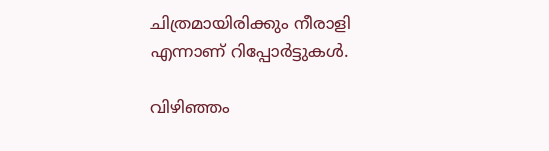ചിത്രമായിരിക്കും നീരാളി എന്നാണ് റിപ്പോര്‍ട്ടുകള്‍.

വിഴിഞ്ഞം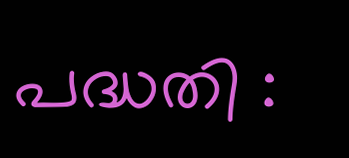പദ്ധതി :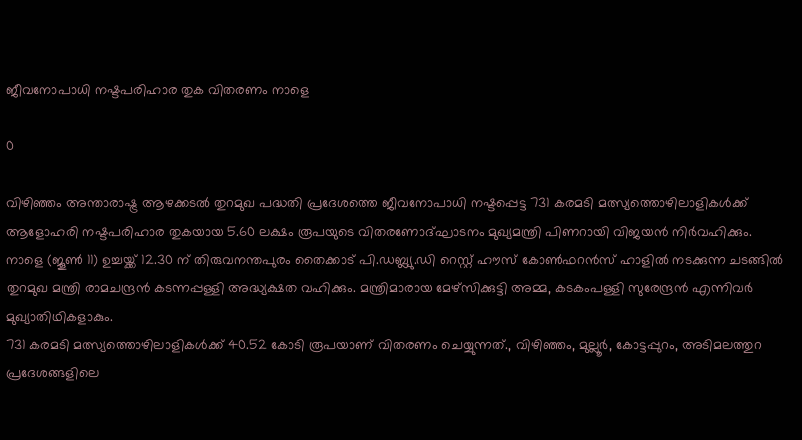ജീവനോപാധി നഷ്ടപരിഹാര തുക വിതരണം നാളെ

0

വിഴിഞ്ഞം അന്താരാഷ്ട്ര ആഴക്കടല്‍ തുറമുഖ പദ്ധതി പ്രദേശത്തെ ജീവനോപാധി നഷ്ടപ്പെട്ട 731 കരമടി മത്സ്യത്തൊഴിലാളികള്‍ക്ക് ആളോഹരി നഷ്ടപരിഹാര തുകയായ 5.60 ലക്ഷം രൂപയുടെ വിതരണോദ്ഘാടനം മുഖ്യമന്ത്രി പിണറായി വിജയന്‍ നിര്‍വഹിക്കും. നാളെ (ജൂണ്‍ 11) ഉച്ചയ്ക്ക് 12.30 ന് തിരുവനന്തപുരം തൈക്കാട് പി.ഡബ്ല്യു.ഡി റെസ്റ്റ് ഹൗസ് കോണ്‍ഫറന്‍സ് ഹാളില്‍ നടക്കുന്ന ചടങ്ങില്‍ തുറമുഖ മന്ത്രി രാമചന്ദ്രന്‍ കടന്നപ്പള്ളി അദ്ധ്യക്ഷത വഹിക്കും. മന്ത്രിമാരായ മേഴ്‌സിക്കുട്ടി അമ്മ, കടകംപള്ളി സുരേന്ദ്രന്‍ എന്നിവര്‍ മുഖ്യാതിഥികളാകും.
731 കരമടി മത്സ്യത്തൊഴിലാളികള്‍ക്ക് 40.52 കോടി രൂപയാണ് വിതരണം ചെയ്യുന്നത്., വിഴിഞ്ഞം, മുല്ലൂര്‍, കോട്ടപ്പുറം, അടിമലത്തുറ പ്രദേശങ്ങളിലെ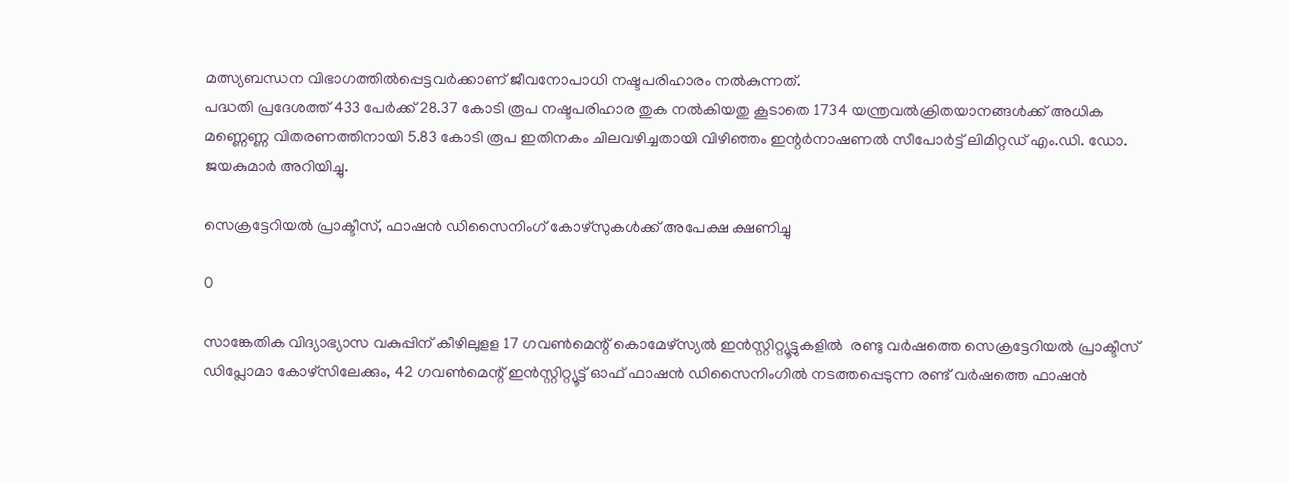മത്സ്യബന്ധന വിഭാഗത്തില്‍പ്പെട്ടവര്‍ക്കാണ് ജീവനോപാധി നഷ്ടപരിഹാരം നല്‍കുന്നത്.
പദ്ധതി പ്രദേശത്ത് 433 പേര്‍ക്ക് 28.37 കോടി രൂപ നഷ്ടപരിഹാര തുക നല്‍കിയതു കൂടാതെ 1734 യന്ത്രവല്‍ക്രിതയാനങ്ങള്‍ക്ക് അധിക മണ്ണെണ്ണ വിതരണത്തിനായി 5.83 കോടി രൂപ ഇതിനകം ചിലവഴിച്ചതായി വിഴിഞ്ഞം ഇന്റര്‍നാഷണല്‍ സീപോര്‍ട്ട് ലിമിറ്റഡ് എം.ഡി. ഡോ. ജയകുമാര്‍ അറിയിച്ചു.

സെക്രട്ടേറിയല്‍ പ്രാക്ടീസ്, ഫാഷന്‍ ഡിസൈനിംഗ് കോഴ്‌സുകള്‍ക്ക് അപേക്ഷ ക്ഷണിച്ചു

0

സാങ്കേതിക വിദ്യാഭ്യാസ വകുപ്പിന് കീഴിലുളള 17 ഗവണ്‍മെന്റ് കൊമേഴ്‌സ്യല്‍ ഇന്‍സ്റ്റിറ്റ്യൂട്ടുകളില്‍  രണ്ടു വര്‍ഷത്തെ സെക്രട്ടേറിയല്‍ പ്രാക്ടീസ് ഡിപ്ലോമാ കോഴ്‌സിലേക്കും, 42 ഗവണ്‍മെന്റ് ഇന്‍സ്റ്റിറ്റ്യൂട്ട് ഓഫ് ഫാഷന്‍ ഡിസൈനിംഗില്‍ നടത്തപ്പെടുന്ന രണ്ട് വര്‍ഷത്തെ ഫാഷന്‍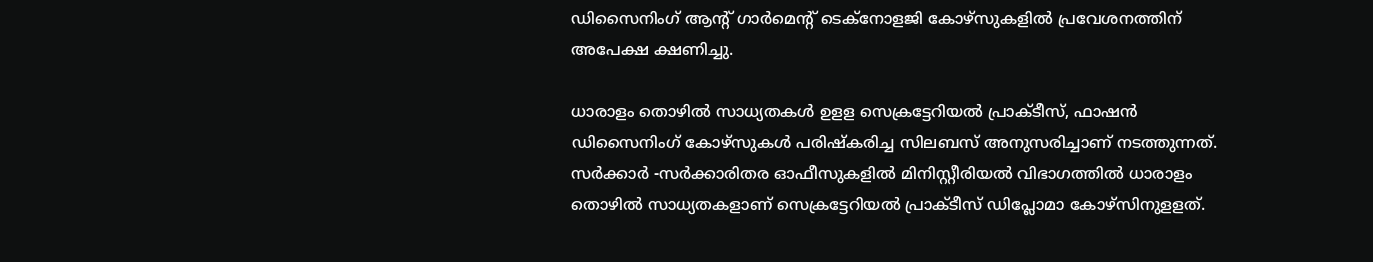ഡിസൈനിംഗ് ആന്റ് ഗാര്‍മെന്റ് ടെക്‌നോളജി കോഴ്‌സുകളില്‍ പ്രവേശനത്തിന് അപേക്ഷ ക്ഷണിച്ചു.

ധാരാളം തൊഴില്‍ സാധ്യതകള്‍ ഉളള സെക്രട്ടേറിയല്‍ പ്രാക്ടീസ്, ഫാഷന്‍ ഡിസൈനിംഗ് കോഴ്‌സുകള്‍ പരിഷ്‌കരിച്ച സിലബസ് അനുസരിച്ചാണ് നടത്തുന്നത്.  സര്‍ക്കാര്‍ -സര്‍ക്കാരിതര ഓഫീസുകളില്‍ മിനിസ്റ്റീരിയല്‍ വിഭാഗത്തില്‍ ധാരാളം തൊഴില്‍ സാധ്യതകളാണ് സെക്രട്ടേറിയല്‍ പ്രാക്ടീസ് ഡിപ്ലോമാ കോഴ്‌സിനുളളത്.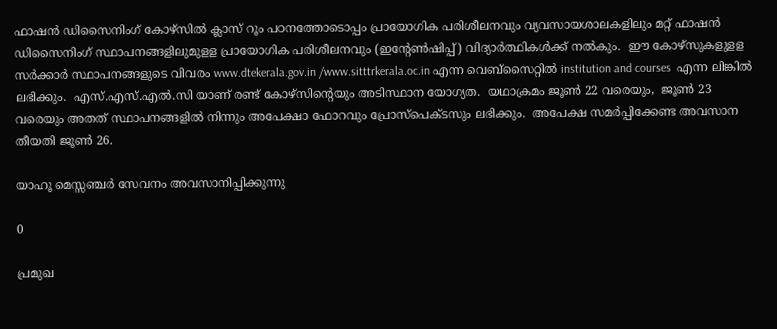ഫാഷന്‍ ഡിസൈനിംഗ് കോഴ്‌സില്‍ ക്ലാസ് റൂം പഠനത്തോടൊപ്പം പ്രായോഗിക പരിശീലനവും വ്യവസായശാലകളിലും മറ്റ് ഫാഷന്‍ ഡിസൈനിംഗ് സ്ഥാപനങ്ങളിലുമുളള പ്രായോഗിക പരിശീലനവും (ഇന്റേണ്‍ഷിപ്പ്) വിദ്യാര്‍ത്ഥികള്‍ക്ക് നല്‍കും.  ഈ കോഴ്‌സുകളുളള സര്‍ക്കാര്‍ സ്ഥാപനങ്ങളുടെ വിവരം www.dtekerala.gov.in /www.sitttrkerala.oc.in എന്ന വെബ്‌സൈറ്റില്‍ institution and courses  എന്ന ലിങ്കില്‍ ലഭിക്കും.  എസ്.എസ്.എല്‍.സി യാണ് രണ്ട് കോഴ്‌സിന്റെയും അടിസ്ഥാന യോഗ്യത.  യഥാക്രമം ജൂണ്‍ 22 വരെയും,  ജൂണ്‍ 23 വരെയും അതത് സ്ഥാപനങ്ങളില്‍ നിന്നും അപേക്ഷാ ഫോറവും പ്രോസ്‌പെക്ടസും ലഭിക്കും.  അപേക്ഷ സമര്‍പ്പിക്കേണ്ട അവസാന തീയതി ജൂണ്‍ 26.

യാഹൂ മെസ്സഞ്ചര്‍ സേവനം അവസാനിപ്പിക്കുന്നു

0

പ്രമുഖ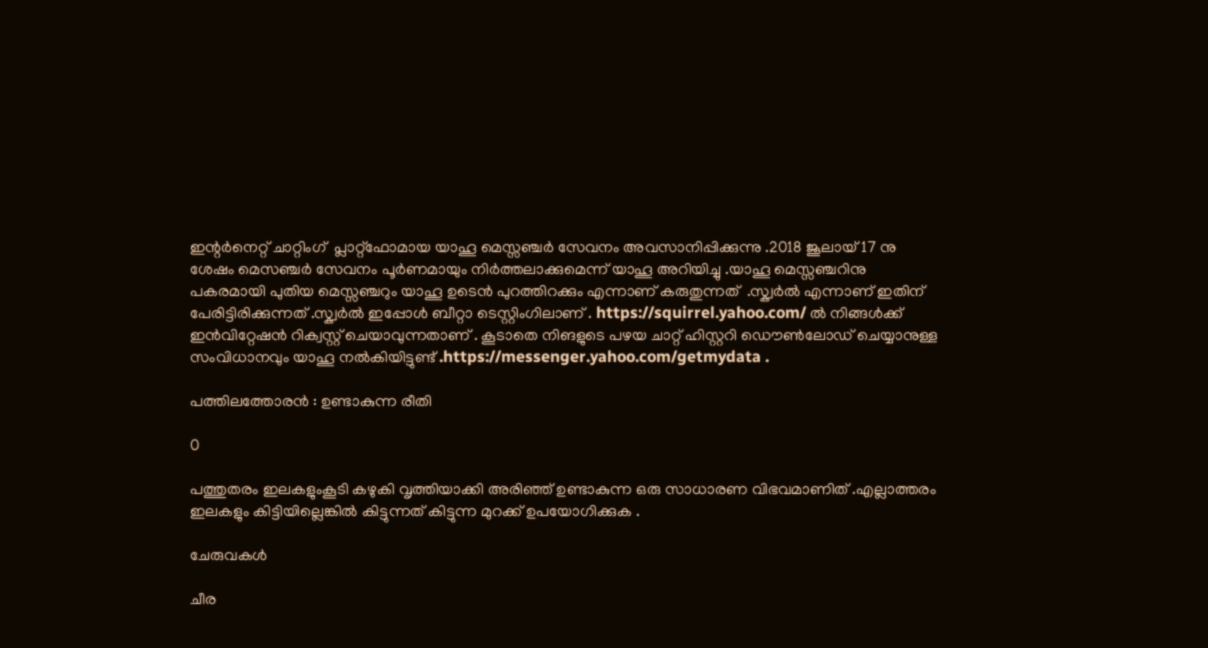ഇന്റര്‍നെറ്റ് ചാറ്റിംഗ്  പ്ലാറ്റ്ഫോമായ യാഹൂ മെസ്സഞ്ചർ സേവനം അവസാനിപ്പിക്കുന്നു .2018 ജൂലായ് 17 നു ശേഷം മെസഞ്ചർ സേവനം പൂർണമായും നിർത്തലാക്കുമെന്ന് യാഹൂ അറിയിച്ചു .യാഹൂ മെസ്സഞ്ചറിനു പകരമായി പുതിയ മെസ്സഞ്ചറും യാഹൂ ഉടെൻ പുറത്തിറക്കും എന്നാണ് കരുതുന്നത്  .സ്ക്വർൽ എന്നാണ് ഇതിന് പേരിട്ടിരിക്കുന്നത് .സ്ക്വർൽ ഇപ്പോൾ ബീറ്റാ ടെസ്റ്റിംഗിലാണ് . https://squirrel.yahoo.com/ ൽ നിങ്ങൾക്ക്  ഇൻവിറ്റേഷൻ റിക്വസ്റ്റ് ചെയാവുന്നതാണ് . കൂടാതെ നിങളുടെ പഴയ ചാറ്റ് ഹിസ്റ്ററി ഡൌൺലോഡ് ചെയ്യാനുള്ള സംവിധാനവും യാഹൂ നൽകിയിട്ടുണ്ട് .https://messenger.yahoo.com/getmydata .

പത്തിലത്തോരൻ : ഉണ്ടാകുന്ന രീതി

0

പത്തുതരം ഇലകളുംകൂടി കഴുകി വൃത്തിയാക്കി അരിഞ്ഞ് ഉണ്ടാകുന്ന ഒരു സാധാരണ വിഭവമാണിത് .എല്ലാത്തരം ഇലകളും കിട്ടിയില്ലെങ്കിൽ കിട്ടുന്നത് കിട്ടുന്ന മുറക്ക് ഉപയോഗിക്കുക .

ചേരുവകൾ

ചീര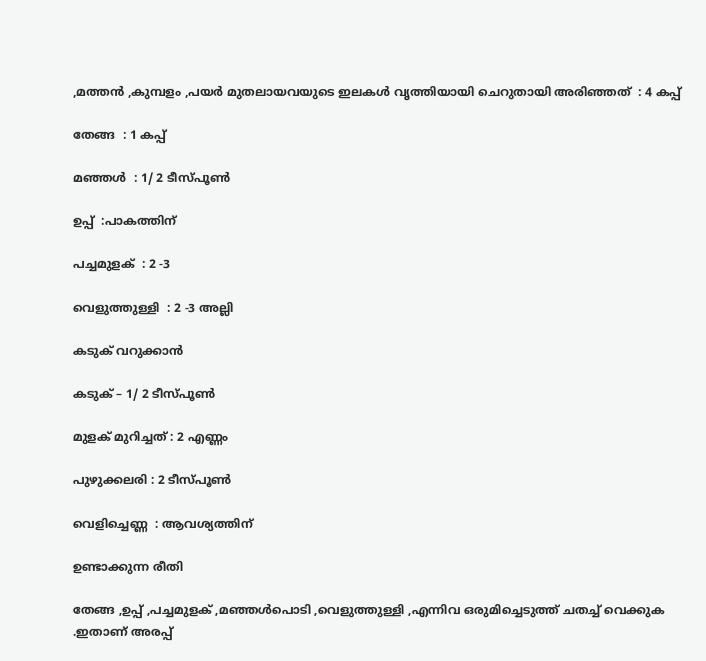,മത്തൻ ,കുമ്പളം ,പയർ മുതലായവയുടെ ഇലകൾ വൃത്തിയായി ചെറുതായി അരിഞ്ഞത്  : 4 കപ്പ്

തേങ്ങ  : 1 കപ്പ്

മഞ്ഞൾ  : 1/ 2 ടീസ്പൂൺ

ഉപ്പ്  :പാകത്തിന്

പച്ചമുളക്  : 2 -3

വെളുത്തുള്ളി  : 2 -3 അല്ലി

കടുക് വറുക്കാൻ

കടുക് – 1/ 2 ടീസ്പൂൺ

മുളക് മുറിച്ചത് : 2 എണ്ണം

പുഴുക്കലരി : 2 ടീസ്പൂൺ

വെളിച്ചെണ്ണ  : ആവശ്യത്തിന്

ഉണ്ടാക്കുന്ന രീതി

തേങ്ങ ,ഉപ്പ് ,പച്ചമുളക് ,മഞ്ഞൾപൊടി ,വെളുത്തുള്ളി ,എന്നിവ ഒരുമിച്ചെടുത്ത് ചതച്ച് വെക്കുക .ഇതാണ് അരപ്പ്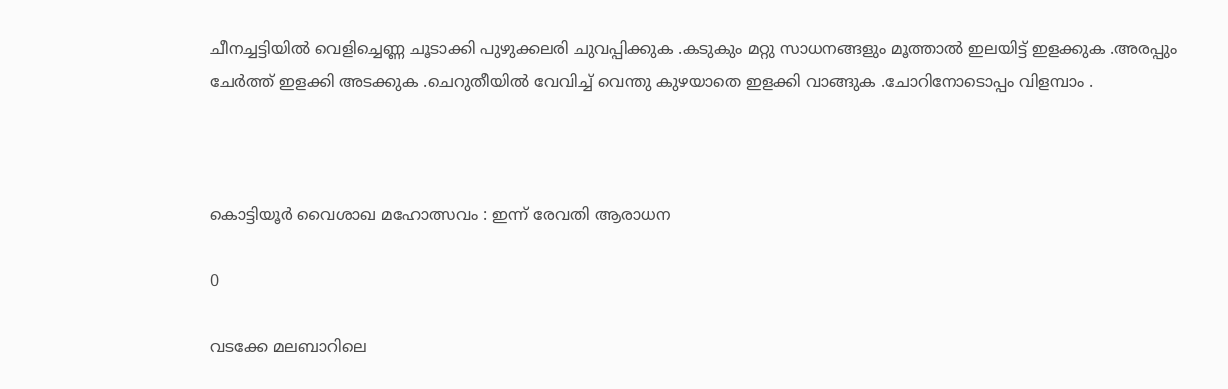ചീനച്ചട്ടിയിൽ വെളിച്ചെണ്ണ ചൂടാക്കി പുഴുക്കലരി ചുവപ്പിക്കുക .കടുകും മറ്റു സാധനങ്ങളും മൂത്താൽ ഇലയിട്ട് ഇളക്കുക .അരപ്പും ചേർത്ത് ഇളക്കി അടക്കുക .ചെറുതീയിൽ വേവിച്ച് വെന്തു കുഴയാതെ ഇളക്കി വാങ്ങുക .ചോറിനോടൊപ്പം വിളമ്പാം .



കൊട്ടിയൂർ വൈശാഖ മഹോത്സവം : ഇന്ന്‌ രേവതി ആരാധന

0

വടക്കേ മലബാറിലെ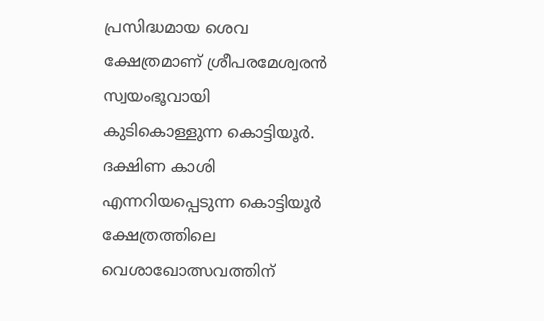പ്രസിദ്ധമായ ശെവ ക്ഷേത്രമാണ് ശ്രീപരമേശ്വരൻ സ്വയംഭൂവായി കുടികൊള്ളുന്ന കൊട്ടിയൂർ. ദക്ഷിണ കാശി എന്നറിയപ്പെടുന്ന കൊട്ടിയൂർ ക്ഷേത്രത്തിലെ വെശാഖോത്സവത്തിന്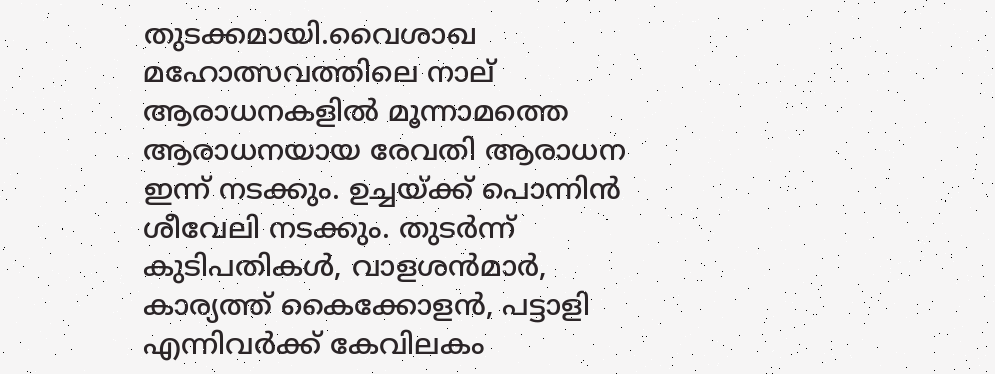തുടക്കമായി.വൈശാഖ മഹോത്സവത്തിലെ നാല്‌ ആരാധനകളില്‍ മൂന്നാമത്തെ ആരാധനയായ രേവതി ആരാധന ഇന്ന്‌ നടക്കും. ഉച്ചയ്‌ക്ക് പൊന്നിന്‍ ശീവേലി നടക്കും. തുടര്‍ന്ന്‌ കുടിപതികള്‍, വാളശന്‍മാര്‍, കാര്യത്ത്‌ കൈക്കോളന്‍, പട്ടാളി എന്നിവര്‍ക്ക്‌ കേവിലകം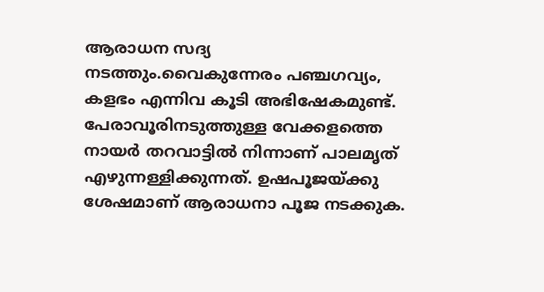ആരാധന സദ്യ നടത്തും.വൈകുന്നേരം പഞ്ചഗവ്യം, കളഭം എന്നിവ കൂടി അഭിഷേകമുണ്ട്. പേരാവൂരിനടുത്തുള്ള വേക്കളത്തെ നായർ തറവാട്ടിൽ നിന്നാണ് പാലമൃത് എഴുന്നള്ളിക്കുന്നത്. ഉഷപൂജയ്ക്കു ശേഷമാണ് ആരാധനാ പൂജ നടക്കുക.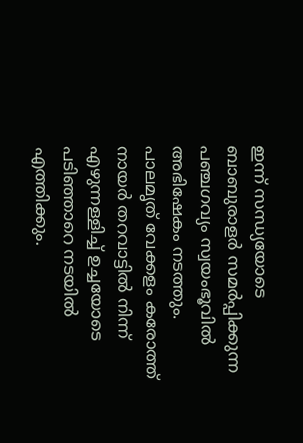ഇന്ന്‌ സന്ധ്യയോടെ ബാബുരാളര്‍ സമര്‍പ്പിക്കുന്ന പഞ്ചഗവ്യം സ്വയംഭൂവില്‍ അഭിഷേകം നടത്തും. പാലമൃത്‌ വേക്കളം കരോത്ത്‌ നായര്‍ തറവാട്ടില്‍ നിന്ന്‌ എഴുന്നള്ളിച്ച്‌ ഉച്ചയോടെ പടിഞ്ഞാറെ നടയില്‍ എത്തിക്കും.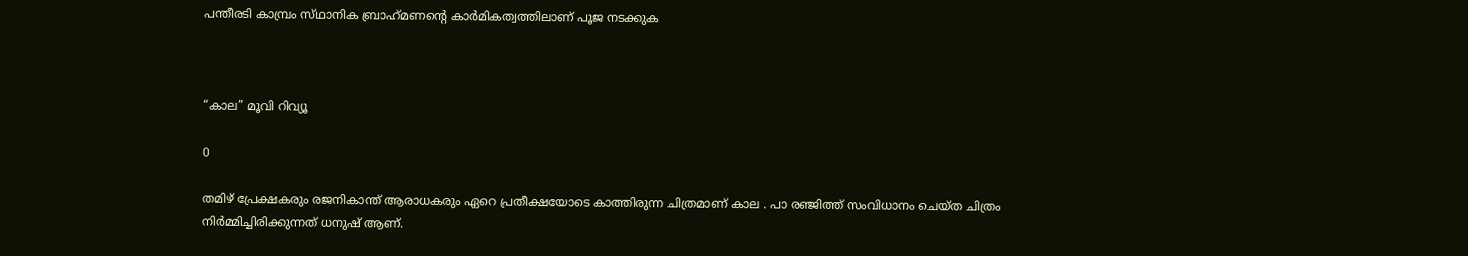പന്തീരടി കാമ്പ്രം സ്‌ഥാനിക ബ്രാഹ്‌മണന്റെ കാര്‍മികത്വത്തിലാണ്‌ പൂജ നടക്കുക



“കാല” മൂവി റിവ്യൂ

0

തമിഴ് പ്രേക്ഷകരും രജനികാന്ത് ആരാധകരും ഏറെ പ്രതീക്ഷയോടെ കാത്തിരുന്ന ചിത്രമാണ് കാല . പാ രഞ്ജിത്ത് സംവിധാനം ചെയ്ത ചിത്രം നിർമ്മിച്ചിരിക്കുന്നത് ധനുഷ് ആണ്.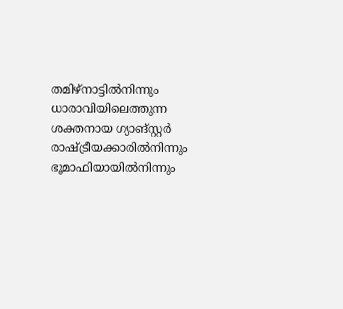തമിഴ്‌നാട്ടിൽനിന്നും ധാരാവിയിലെത്തുന്ന ശക്തനായ ഗ്യാങ്‌സ്റ്റർ രാഷ്ട്രീയക്കാരിൽനിന്നും ഭൂമാഫിയായിൽനിന്നും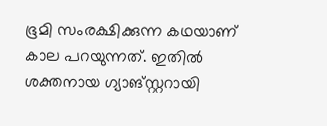ഭൂമി സംരക്ഷിക്കുന്ന കഥയാണ് കാല പറയുന്നത്. ഇതിൽ ശക്തനായ ഗ്യാങ്സ്റ്ററായി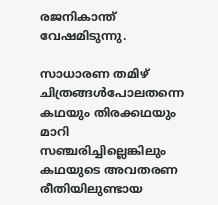രജനികാന്ത് വേഷമിടുന്നു.

സാധാരണ തമിഴ് ചിത്രങ്ങൾപോലതന്നെ കഥയും തിരക്കഥയും മാറി സഞ്ചരിച്ചില്ലെങ്കിലും കഥയുടെ അവതരണ രീതിയിലുണ്ടായ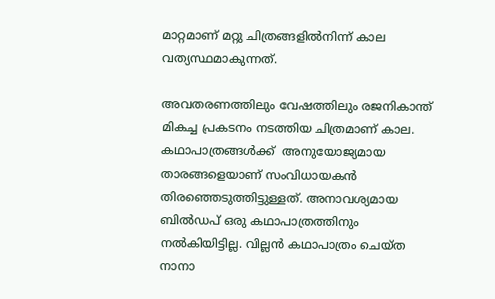മാറ്റമാണ് മറ്റു ചിത്രങ്ങളിൽനിന്ന് കാല വത്യസ്ഥമാകുന്നത്.

അവതരണത്തിലും വേഷത്തിലും രജനികാന്ത്  മികച്ച പ്രകടനം നടത്തിയ ചിത്രമാണ് കാല. കഥാപാത്രങ്ങൾക്ക്  അനുയോജ്യമായ താരങ്ങളെയാണ് സംവിധായകൻ തിരഞ്ഞെടുത്തിട്ടുള്ളത്. അനാവശ്യമായ ബിൽഡപ് ഒരു കഥാപാത്രത്തിനും നൽകിയിട്ടില്ല. വില്ലൻ കഥാപാത്രം ചെയ്ത നാനാ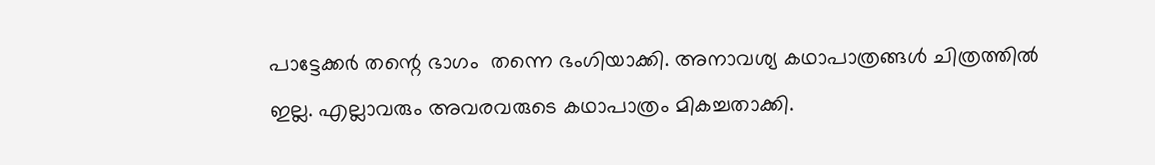പാട്ടേക്കർ തന്റെ ഭാഗം  തന്നെ ഭംഗിയാക്കി. അനാവശ്യ കഥാപാത്രങ്ങൾ ചിത്രത്തിൽ ഇല്ല. എല്ലാവരും അവരവരുടെ കഥാപാത്രം മികച്ചതാക്കി.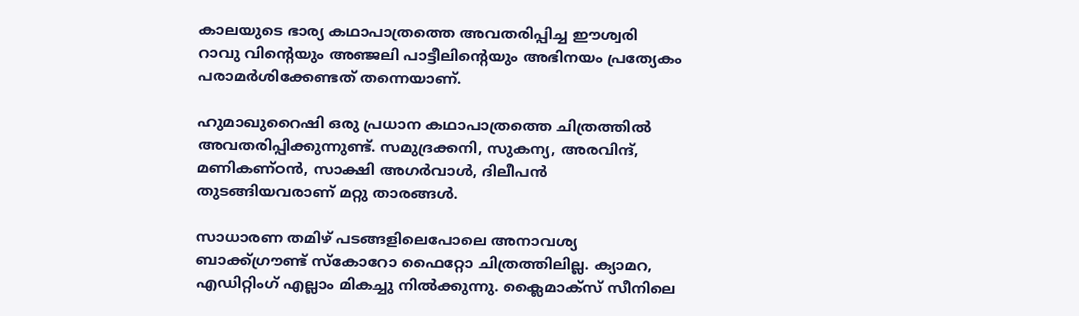കാലയുടെ ഭാര്യ കഥാപാത്രത്തെ അവതരിപ്പിച്ച ഈശ്വരി റാവു വിന്റെയും അഞ്ജലി പാട്ടീലിന്റെയും അഭിനയം പ്രത്യേകം പരാമർശിക്കേണ്ടത് തന്നെയാണ്.

ഹുമാഖുറൈഷി ഒരു പ്രധാന കഥാപാത്രത്തെ ചിത്രത്തിൽ അവതരിപ്പിക്കുന്നുണ്ട്. സമുദ്രക്കനി, സുകന്യ, അരവിന്ദ്, മണികണ്ഠൻ, സാക്ഷി അഗർവാൾ, ദിലീപൻ തുടങ്ങിയവരാണ് മറ്റു താരങ്ങൾ.

സാധാരണ തമിഴ് പടങ്ങളിലെപോലെ അനാവശ്യ ബാക്ക്ഗ്രൗണ്ട് സ്‌കോറോ ഫൈറ്റോ ചിത്രത്തിലില്ല. ക്യാമറ, എഡിറ്റിംഗ് എല്ലാം മികച്ചു നിൽക്കുന്നു. ക്ലൈമാക്സ്‌ സീനിലെ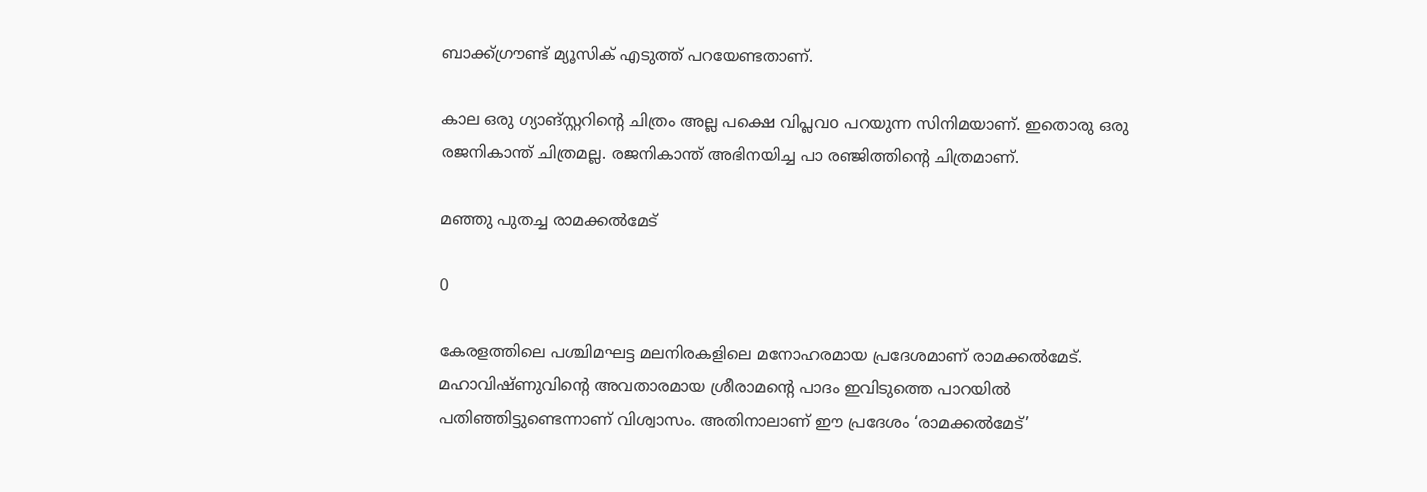ബാക്ക്ഗ്രൗണ്ട് മ്യൂസിക് എടുത്ത് പറയേണ്ടതാണ്.

കാല ഒരു ഗ്യാങ്സ്റ്ററിന്റെ ചിത്രം അല്ല പക്ഷെ വിപ്ലവo പറയുന്ന സിനിമയാണ്. ഇതൊരു ഒരു രജനികാന്ത് ചിത്രമല്ല. രജനികാന്ത് അഭിനയിച്ച പാ രഞ്ജിത്തിന്റെ ചിത്രമാണ്.

മഞ്ഞു പുതച്ച രാമക്കല്‍മേട്

0

കേരളത്തിലെ പശ്ചിമഘട്ട മലനിരകളിലെ മനോഹരമായ പ്രദേശമാണ് രാമക്കൽമേട്. മഹാവിഷ്ണുവിന്റെ അവതാരമായ ശ്രീരാമന്റെ പാദം ഇവിടുത്തെ പാറയില്‍ പതിഞ്ഞിട്ടുണ്ടെന്നാണ് വിശ്വാസം. അതിനാലാണ് ഈ പ്രദേശം ‘രാമക്കല്‍മേട്’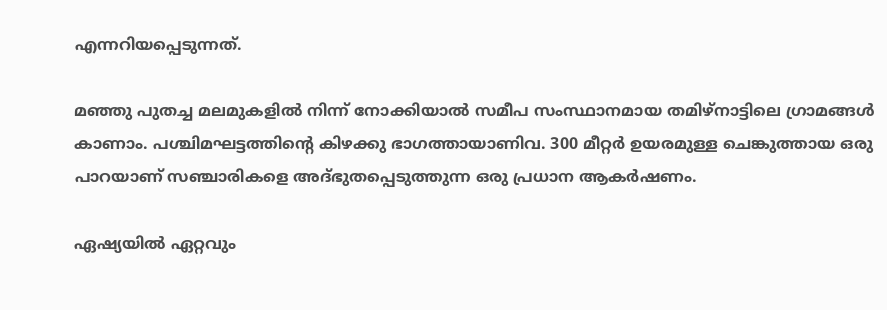എന്നറിയപ്പെടുന്നത്.

മഞ്ഞു പുതച്ച മലമുകളില്‍ നിന്ന് നോക്കിയാല്‍ സമീപ സംസ്ഥാനമായ തമിഴ്‌നാട്ടിലെ ഗ്രാമങ്ങള്‍ കാണാം. പശ്ചിമഘട്ടത്തിന്റെ കിഴക്കു ഭാഗത്തായാണിവ. 300 മീറ്റര്‍ ഉയരമുള്ള ചെങ്കുത്തായ ഒരു പാറയാണ് സഞ്ചാരികളെ അദ്ഭുതപ്പെടുത്തുന്ന ഒരു പ്രധാന ആകര്‍ഷണം.

ഏഷ്യയില്‍ ഏറ്റവും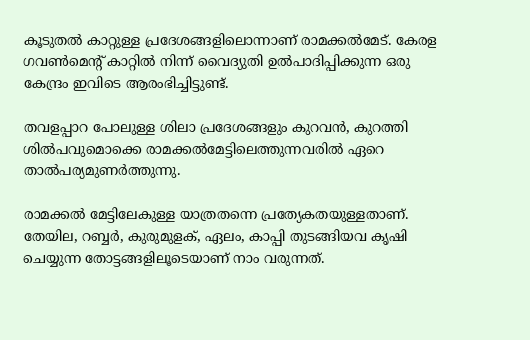കൂടുതല്‍ കാറ്റുള്ള പ്രദേശങ്ങളിലൊന്നാണ് രാമക്കല്‍മേട്. കേരള ഗവണ്‍മെന്റ് കാറ്റില്‍ നിന്ന് വൈദ്യുതി ഉല്‍പാദിപ്പിക്കുന്ന ഒരു കേന്ദ്രം ഇവിടെ ആരംഭിച്ചിട്ടുണ്ട്.

തവളപ്പാറ പോലുള്ള ശിലാ പ്രദേശങ്ങളും കുറവന്‍, കുറത്തി ശില്‍പവുമൊക്കെ രാമക്കല്‍മേട്ടിലെത്തുന്നവരില്‍ ഏറെ താല്‍പര്യമുണര്‍ത്തുന്നു.

രാമക്കല്‍ മേട്ടിലേകുള്ള യാത്രതന്നെ പ്രത്യേകതയുള്ളതാണ്. തേയില, റബ്ബര്‍, കുരുമുളക്, ഏലം, കാപ്പി തുടങ്ങിയവ കൃഷി ചെയ്യുന്ന തോട്ടങ്ങളിലൂടെയാണ് നാം വരുന്നത്.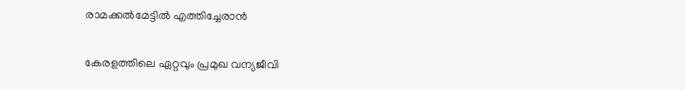രാമക്കൽമേട്ടിൽ എത്തിച്ചേരാൻ

കേരളത്തിലെ ഏറ്റവും പ്രമുഖ വന്യജീവി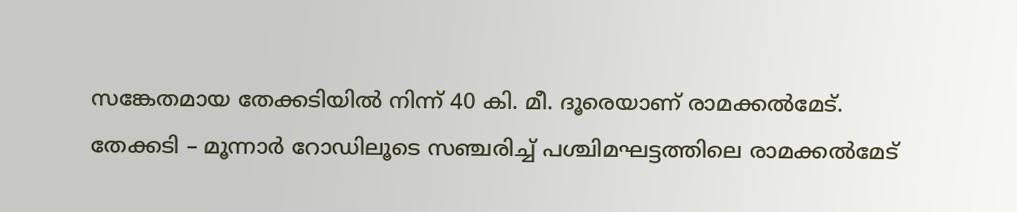സങ്കേതമായ തേക്കടിയില്‍ നിന്ന് 40 കി. മീ. ദൂരെയാണ് രാമക്കല്‍മേട്. തേക്കടി – മൂന്നാര്‍ റോഡിലൂടെ സഞ്ചരിച്ച് പശ്ചിമഘട്ടത്തിലെ രാമക്കല്‍മേട്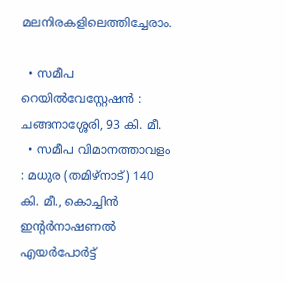മലനിരകളിലെത്തിച്ചേരാം.

  • സമീപ റെയില്‍വേസ്റ്റേഷന്‍ : ചങ്ങനാശ്ശേരി, 93 കി. മീ.
  • സമീപ വിമാനത്താവളം : മധുര (തമിഴ്‌നാട്) 140 കി. മീ., കൊച്ചിന്‍ ഇന്റര്‍നാഷണല്‍ എയര്‍പോര്‍ട്ട്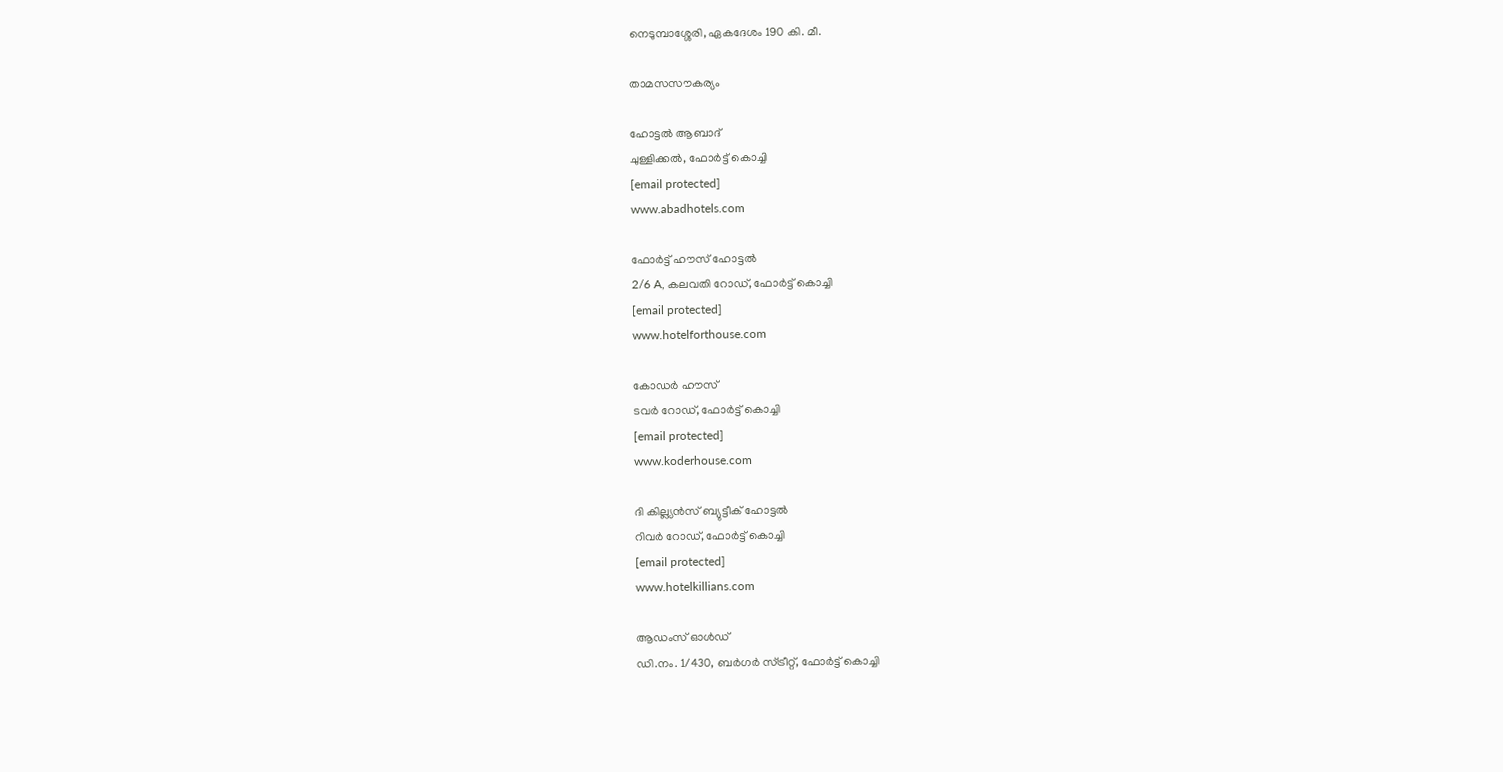നെടുമ്പാശ്ശേരി, ഏകദേശം 190 കി. മീ.

താമസസൗകര്യം

ഹോട്ടല്‍ ആബാദ്
ചുള്ളിക്കല്‍, ഫോര്‍ട്ട് കൊച്ചി
[email protected]
www.abadhotels.com

ഫോര്‍ട്ട് ഹൗസ് ഹോട്ടല്‍
2/6 A, കലവതി റോഡ്, ഫോര്‍ട്ട് കൊച്ചി
[email protected]
www.hotelforthouse.com

കോഡര്‍ ഹൗസ്
ടവര്‍ റോഡ്, ഫോര്‍ട്ട് കൊച്ചി
[email protected]
www.koderhouse.com

ദി കില്ല്യന്‍സ് ബ്യുട്ടീക് ഹോട്ടല്‍
റിവര്‍ റോഡ്, ഫോര്‍ട്ട് കൊച്ചി
[email protected]
www.hotelkillians.com

ആഡംസ് ഓള്‍ഡ്
ഡി.നം. 1/430, ബര്‍ഗര്‍ സ്ട്രീറ്റ്, ഫോര്‍ട്ട് കൊച്ചി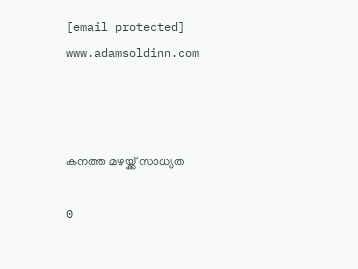[email protected]
www.adamsoldinn.com



കനത്ത മഴയ്ക്ക് സാധ്യത

0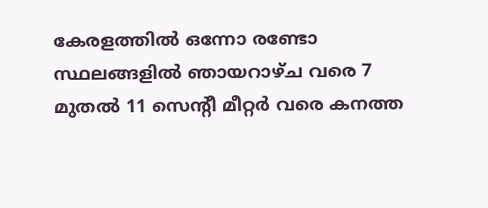കേരളത്തില്‍ ഒന്നോ രണ്ടോ സ്ഥലങ്ങളില്‍ ഞായറാഴ്ച വരെ 7 മുതല്‍ 11 സെന്റീ മീറ്റര്‍ വരെ കനത്ത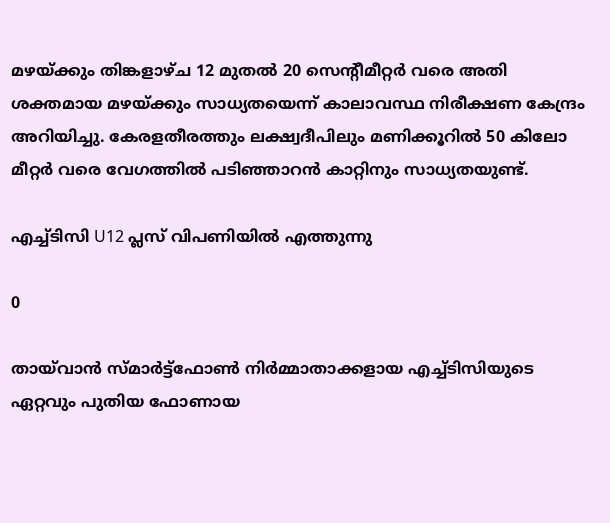മഴയ്ക്കും തിങ്കളാഴ്ച 12 മുതല്‍ 20 സെന്റീമീറ്റര്‍ വരെ അതി ശക്തമായ മഴയ്ക്കും സാധ്യതയെന്ന് കാലാവസ്ഥ നിരീക്ഷണ കേന്ദ്രം അറിയിച്ചു. കേരളതീരത്തും ലക്ഷ്വദീപിലും മണിക്കൂറില്‍ 50 കിലോ മീറ്റര്‍ വരെ വേഗത്തില്‍ പടിഞ്ഞാറന്‍ കാറ്റിനും സാധ്യതയുണ്ട്.

എച്ച്ടിസി U12 പ്ലസ് വിപണിയിൽ എത്തുന്നു

0

തായ്‌വാന്‍ സ്മാര്‍ട്ട്‌ഫോണ്‍ നിര്‍മ്മാതാക്കളായ എച്ച്ടിസിയുടെ ഏറ്റവും പുതിയ ഫോണായ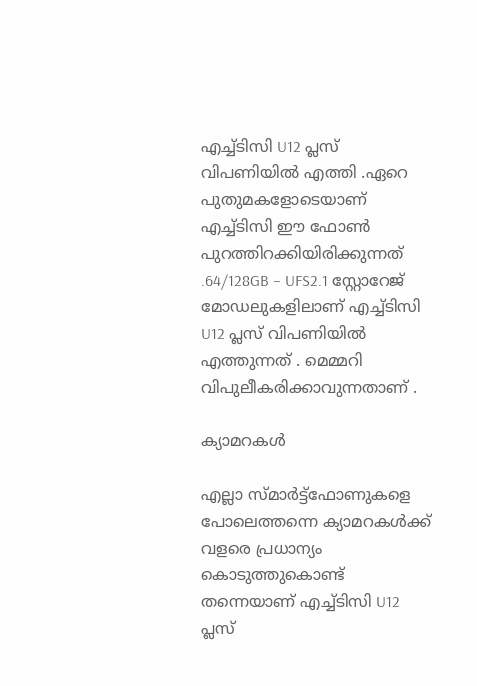എച്ച്ടിസി U12 പ്ലസ് വിപണിയിൽ എത്തി .ഏറെ പുതുമകളോടെയാണ് എച്ച്ടിസി ഈ ഫോൺ പുറത്തിറക്കിയിരിക്കുന്നത് .64/128GB – UFS2.1 സ്റ്റോറേജ് മോഡലുകളിലാണ് എച്ച്ടിസി U12 പ്ലസ് വിപണിയിൽ എത്തുന്നത് . മെമ്മറി വിപുലീകരിക്കാവുന്നതാണ് .

ക്യാമറകൾ

എല്ലാ സ്മാര്‍ട്ട്‌ഫോണുകളെ പോലെത്തന്നെ ക്യാമറകൾക്ക് വളരെ പ്രധാന്യം കൊടുത്തുകൊണ്ട് തന്നെയാണ് എച്ച്ടിസി U12 പ്ലസ്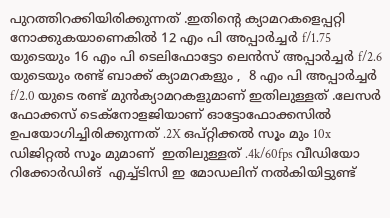പുറത്തിറക്കിയിരിക്കുന്നത് .ഇതിന്റെ ക്യാമറകളെപ്പറ്റി നോക്കുകയാണെകിൽ 12 എം പി അപ്പാർച്ചർ f/1.75 യുടെയും 16 എം പി ടെലിഫോട്ടോ ലെൻസ് അപ്പാർച്ചർ f/2.6 യുടെയും രണ്ട് ബാക്ക് ക്യാമറകളും ,  8 എം പി അപ്പാർച്ചർ f/2.0 യുടെ രണ്ട് മുൻക്യാമറകളുമാണ് ഇതിലുള്ളത് .ലേസർ ഫോക്കസ് ടെക്നോളജിയാണ് ഓട്ടോഫോക്കസിൽ ഉപയോഗിച്ചിരിക്കുന്നത് .2X ഒപ്റ്റിക്കൽ സൂം മും 10x ഡിജിറ്റൽ സൂം മുമാണ്  ഇതിലുള്ളത് .4k/60fps വീഡിയോ റിക്കോർഡിങ്  എച്ച്ടിസി ഇ മോഡലിന് നൽകിയിട്ടുണ്ട്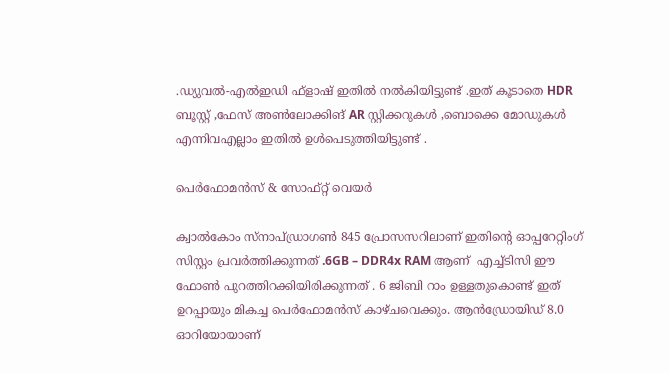.ഡ്യുവൽ-എൽഇഡി ഫ്ളാഷ് ഇതിൽ നൽകിയിട്ടുണ്ട് .ഇത് കൂടാതെ HDR ബൂസ്റ്റ് ,ഫേസ് അൺലോക്കിങ് AR സ്റ്റിക്കറുകൾ ,ബൊക്കെ മോഡുകൾ എന്നിവഎല്ലാം ഇതിൽ ഉൾപെടുത്തിയിട്ടുണ്ട് .

പെർഫോമൻസ് & സോഫ്റ്റ് വെയർ

ക്വാൽകോം സ്നാപ്ഡ്രാഗൺ 845 പ്രോസസറിലാണ് ഇതിന്റെ ഓപ്പറേറ്റിംഗ് സിസ്റ്റം പ്രവർത്തിക്കുന്നത് .6GB – DDR4x RAM ആണ്  എച്ച്ടിസി ഈ ഫോൺ പുറത്തിറക്കിയിരിക്കുന്നത് . 6 ജിബി റാം ഉള്ളതുകൊണ്ട് ഇത് ഉറപ്പായും മികച്ച പെർഫോമൻസ് കാഴ്ചവെക്കും. ആൻഡ്രോയിഡ് 8.0 ഓറിയോയാണ്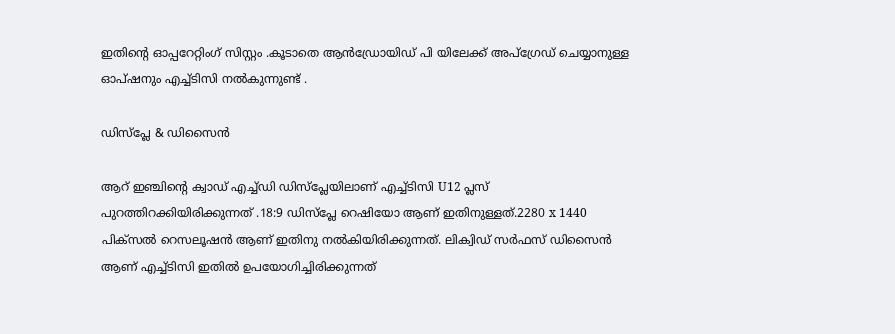ഇതിന്റെ ഓപ്പറേറ്റിംഗ് സിസ്റ്റം .കൂടാതെ ആൻഡ്രോയിഡ് പി യിലേക്ക് അപ്ഗ്രേഡ് ചെയ്യാനുള്ള ഓപ്ഷനും എച്ച്ടിസി നൽകുന്നുണ്ട് .

ഡിസ്പ്ലേ & ഡിസൈൻ

ആറ് ഇഞ്ചിന്റെ ക്വാഡ് എച്ച്ഡി ഡിസ്‌പ്ലേയിലാണ് എച്ച്ടിസി U12 പ്ലസ് പുറത്തിറക്കിയിരിക്കുന്നത് .18:9 ഡിസ്പ്ലേ റെഷിയോ ആണ് ഇതിനുള്ളത്.2280 x 1440 പിക്സൽ റെസലൂഷൻ ആണ് ഇതിനു നൽകിയിരിക്കുന്നത്. ലിക്വിഡ് സർഫസ് ഡിസൈൻ ആണ് എച്ച്ടിസി ഇതിൽ ഉപയോഗിച്ചിരിക്കുന്നത്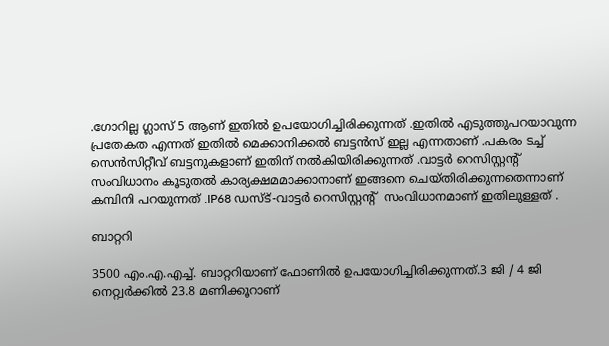.ഗോറില്ല ഗ്ലാസ് 5 ആണ് ഇതിൽ ഉപയോഗിച്ചിരിക്കുന്നത് .ഇതിൽ എടുത്തുപറയാവുന്ന പ്രതേകത എന്നത് ഇതിൽ മെക്കാനിക്കൽ ബട്ടൻസ് ഇല്ല എന്നതാണ് .പകരം ടച്ച് സെൻസിറ്റീവ് ബട്ടനുകളാണ് ഇതിന് നൽകിയിരിക്കുന്നത് .വാട്ടർ റെസിസ്റ്റന്റ് സംവിധാനം കൂടുതൽ കാര്യക്ഷമമാക്കാനാണ് ഇങ്ങനെ ചെയ്തിരിക്കുന്നതെന്നാണ് കമ്പിനി പറയുന്നത് .IP68 ഡസ്ട്-വാട്ടർ റെസിസ്റ്റന്റ്  സംവിധാനമാണ് ഇതിലുള്ളത് .

ബാറ്ററി

3500 എം.എ.എച്ച്. ബാറ്ററിയാണ് ഫോണിൽ ഉപയോഗിച്ചിരിക്കുന്നത്.3 ജി / 4 ജി നെറ്റ്വർക്കിൽ 23.8 മണിക്കൂറാണ്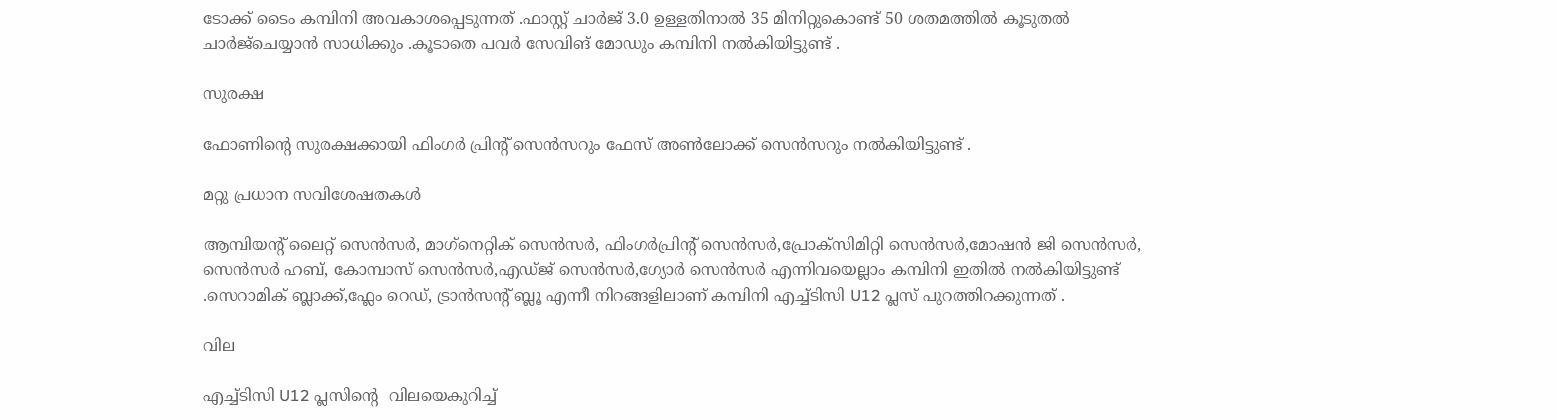ടോക്ക് ടൈം കമ്പിനി അവകാശപ്പെടുന്നത് .ഫാസ്റ്റ് ചാർജ് 3.0 ഉള്ളതിനാൽ 35 മിനിറ്റുകൊണ്ട് 50 ശതമത്തിൽ കൂടുതൽ ചാർജ്‌ചെയ്യാൻ സാധിക്കും .കൂടാതെ പവർ സേവിങ് മോഡും കമ്പിനി നൽകിയിട്ടുണ്ട് .

സുരക്ഷ

ഫോണിന്റെ സുരക്ഷക്കായി ഫിംഗർ പ്രിന്റ് സെൻസറും ഫേസ് അൺലോക്ക് സെൻസറും നൽകിയിട്ടുണ്ട് .

മറ്റു പ്രധാന സവിശേഷതകൾ

ആമ്പിയന്റ് ലൈറ്റ് സെൻസർ, മാഗ്‌നെറ്റിക് സെൻസർ, ഫിംഗർപ്രിന്റ് സെൻസർ,പ്രോക്സിമിറ്റി സെൻസർ,മോഷൻ ജി സെൻസർ, സെൻസർ ഹബ്, കോമ്പാസ് സെൻസർ,എഡ്ജ് സെൻസർ,ഗ്യോർ സെൻസർ എന്നിവയെല്ലാം കമ്പിനി ഇതിൽ നൽകിയിട്ടുണ്ട് .സെറാമിക് ബ്ലാക്ക്,ഫ്ലേം റെഡ്, ട്രാൻസന്റ് ബ്ലൂ എന്നീ നിറങ്ങളിലാണ് കമ്പിനി എച്ച്ടിസി U12 പ്ലസ് പുറത്തിറക്കുന്നത് .

വില

എച്ച്ടിസി U12 പ്ലസിന്റെ  വിലയെകുറിച്ച്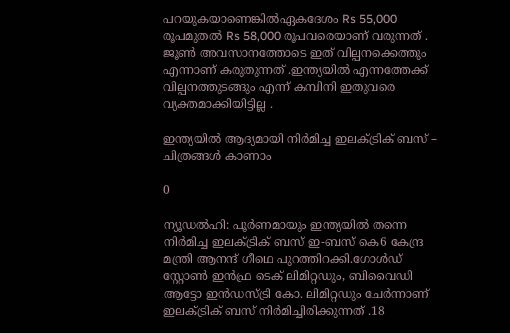പറയുകയാണെങ്കിൽഏകദേശം Rs 55,000 രൂപമുതൽ Rs 58,000 രൂപവരെയാണ് വരുന്നത് . ജൂൺ അവസാനത്തോടെ ഇത് വില്പനക്കെത്തും എന്നാണ് കരുതുന്നത് .ഇന്ത്യയിൽ എന്നത്തേക്ക് വില്പനത്തുടങ്ങും എന്ന് കമ്പിനി ഇതുവരെ വ്യക്തമാക്കിയിട്ടില്ല .

ഇന്ത്യയിൽ ആദ്യമായി നിർമിച്ച ഇലക്ട്രിക് ബസ് – ചിത്രങ്ങൾ കാണാം

0

ന്യൂഡൽഹി: പൂർണമായും ഇന്ത്യയിൽ തന്നെ  നിർമിച്ച ഇലക്ട്രിക് ബസ് ഇ-ബസ് കെ6 കേന്ദ്ര മന്ത്രി ആനന്ദ് ഗീഥെ പുറത്തിറക്കി.ഗോൾഡ് സ്റ്റോൺ ഇൻഫ്ര ടെക് ലിമിറ്റഡും, ബിവൈഡി ആട്ടോ ഇൻഡസ്ട്രി കോ. ലിമിറ്റഡും ചേർന്നാണ് ഇലക്ട്രിക് ബസ് നിർമിച്ചിരിക്കുന്നത് .18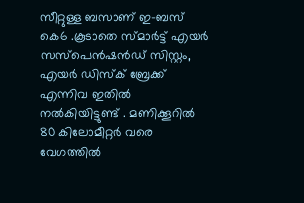സീറ്റുള്ള ബസാണ് ഇ-ബസ് കെ6 .കൂടാതെ സ്മാർട്ട് എയർ സസ്പെൻഷൻഡ് സിസ്റ്റം, എയർ ഡിസ്ക് ബ്രേക്ക് എന്നിവ ഇതിൽ നൽകിയിട്ടുണ്ട് . മണിക്കൂറിൽ 80 കിലോമീറ്റർ വരെ വേഗത്തിൽ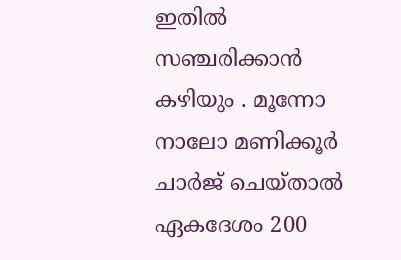ഇതിൽ സഞ്ചരിക്കാൻ കഴിയും . മൂന്നോ നാലോ മണിക്കൂർ ചാർജ് ചെയ്താൽ ഏകദേശം 200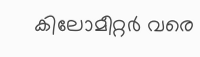കിലോമീറ്റർ വരെ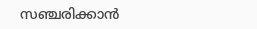സഞ്ചരിക്കാൻ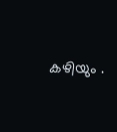കഴിയും .